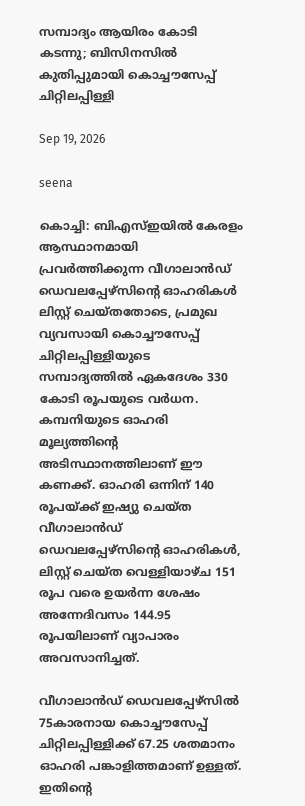സമ്പാദ്യം ആയിരം കോടി കടന്നു; ബിസിനസില്‍ കുതിപ്പുമായി കൊച്ചൗസേപ്പ് ചിറ്റിലപ്പിള്ളി

Sep 19, 2026

seena

കൊച്ചി: ബിഎസ്ഇയില്‍ കേരളം ആസ്ഥാനമായി പ്രവര്‍ത്തിക്കുന്ന വീഗാലാന്‍ഡ് ഡെവലപ്പേഴ്‌സിന്റെ ഓഹരികള്‍ ലിസ്റ്റ് ചെയ്തതോടെ, പ്രമുഖ വ്യവസായി കൊച്ചൗസേപ്പ് ചിറ്റിലപ്പിള്ളിയുടെ സമ്പാദ്യത്തില്‍ ഏകദേശം 330 കോടി രൂപയുടെ വര്‍ധന. കമ്പനിയുടെ ഓഹരി മൂല്യത്തിന്റെ അടിസ്ഥാനത്തിലാണ് ഈ കണക്ക്. ഓഹരി ഒന്നിന് 140 രൂപയ്ക്ക് ഇഷ്യു ചെയ്ത വീഗാലാന്‍ഡ് ഡെവലപ്പേഴ്‌സിന്റെ ഓഹരികള്‍, ലിസ്റ്റ് ചെയ്ത വെള്ളിയാഴ്ച 151 രൂപ വരെ ഉയര്‍ന്ന ശേഷം അന്നേദിവസം 144.95 രൂപയിലാണ് വ്യാപാരം അവസാനിച്ചത്.

വീഗാലാന്‍ഡ് ഡെവലപ്പേഴ്‌സില്‍ 75കാരനായ കൊച്ചൗസേപ്പ് ചിറ്റിലപ്പിള്ളിക്ക് 67.25 ശതമാനം ഓഹരി പങ്കാളിത്തമാണ് ഉള്ളത്. ഇതിന്റെ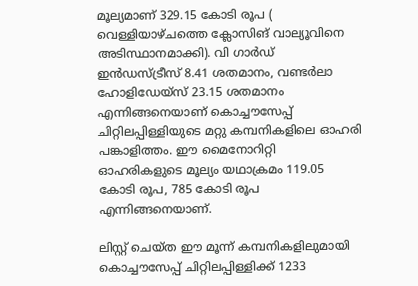മൂല്യമാണ് 329.15 കോടി രൂപ ( വെള്ളിയാഴ്ചത്തെ ക്ലോസിങ് വാല്യൂവിനെ അടിസ്ഥാനമാക്കി). വി ഗാര്‍ഡ് ഇന്‍ഡസ്ട്രീസ് 8.41 ശതമാനം, വണ്ടര്‍ലാ ഹോളിഡേയ്‌സ് 23.15 ശതമാനം എന്നിങ്ങനെയാണ് കൊച്ചൗസേപ്പ് ചിറ്റിലപ്പിള്ളിയുടെ മറ്റു കമ്പനികളിലെ ഓഹരി പങ്കാളിത്തം. ഈ മൈനോറിറ്റി ഓഹരികളുടെ മൂല്യം യഥാക്രമം 119.05 കോടി രൂപ, 785 കോടി രൂപ എന്നിങ്ങനെയാണ്.

ലിസ്റ്റ് ചെയ്ത ഈ മൂന്ന് കമ്പനികളിലുമായി കൊച്ചൗസേപ്പ് ചിറ്റിലപ്പിള്ളിക്ക് 1233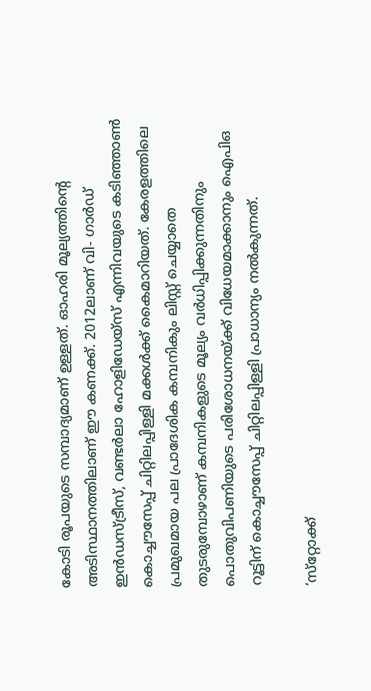കോടി രൂപയുടെ സമ്പാദ്യമാണ് ഉള്ളത്. ഓഹരി മൂല്യത്തിന്റെ അടിസ്ഥാനത്തിലാണ് ഈ കണക്ക്. 2012ലാണ് വി- ഗാര്‍ഡ് ഇന്‍ഡസ്ട്രീസ്, വണ്ടര്‍ലാ ഹോളിഡേയ്‌സ് എന്നിവയുടെ കടിഞ്ഞാണ്‍ കൊച്ചൗസേപ്പ് ചിറ്റിലപ്പിള്ളി മക്കള്‍ക്ക് കൈമാറിയത്. കേരളത്തിലെ പ്രമുഖമായ പല പ്രാദേശിക കമ്പനികും ലിസ്റ്റ് ചെയ്യാതെ തുടരുമ്പോഴാണ് കമ്പനികളുടെ മൂല്യം വര്‍ധിപ്പിക്കുന്നതിനും പൊതുവിപണിയുടെ പരിശോധനയ്ക്ക് വിധേയമാക്കാനും ഐപിഒ റൂട്ടിന് കൊച്ചൗസേപ്പ് ചിറ്റിലപ്പിള്ളി പ്രാധാന്യം നല്‍കുന്നത്.

‘സ്‌റ്റോക്ക്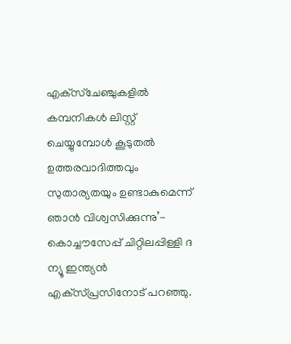എക്‌സ്‌ചേഞ്ചുകളില്‍ കമ്പനികള്‍ ലിസ്റ്റ് ചെയ്യുമ്പോള്‍ കൂടുതല്‍ ഉത്തരവാദിത്തവും സുതാര്യതയും ഉണ്ടാകുമെന്ന് ഞാന്‍ വിശ്വസിക്കുന്നു’- കൊച്ചൗസേപ്പ് ചിറ്റിലപ്പിള്ളി ദ ന്യൂ ഇന്ത്യന്‍ എക്‌സ്പ്രസിനോട് പറഞ്ഞു.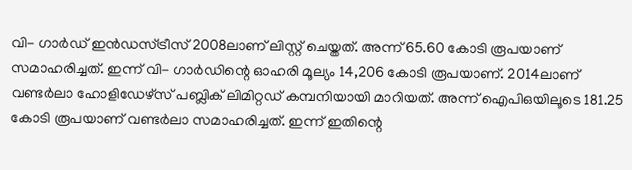വി- ഗാര്‍ഡ് ഇന്‍ഡസ്ട്രീസ് 2008ലാണ് ലിസ്റ്റ് ചെയ്തത്. അന്ന് 65.60 കോടി രൂപയാണ് സമാഹരിച്ചത്. ഇന്ന് വി- ഗാര്‍ഡിന്റെ ഓഹരി മൂല്യം 14,206 കോടി രൂപയാണ്. 2014ലാണ് വണ്ടര്‍ലാ ഹോളിഡേഴ്‌സ് പബ്ലിക് ലിമിറ്റഡ് കമ്പനിയായി മാറിയത്. അന്ന് ഐപിഒയിലൂടെ 181.25 കോടി രൂപയാണ് വണ്ടര്‍ലാ സമാഹരിച്ചത്. ഇന്ന് ഇതിന്റെ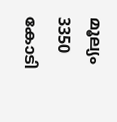മൂല്യം 3350 കോടി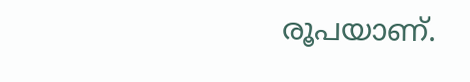രൂപയാണ്.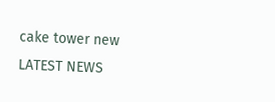cake tower new
LATEST NEWS